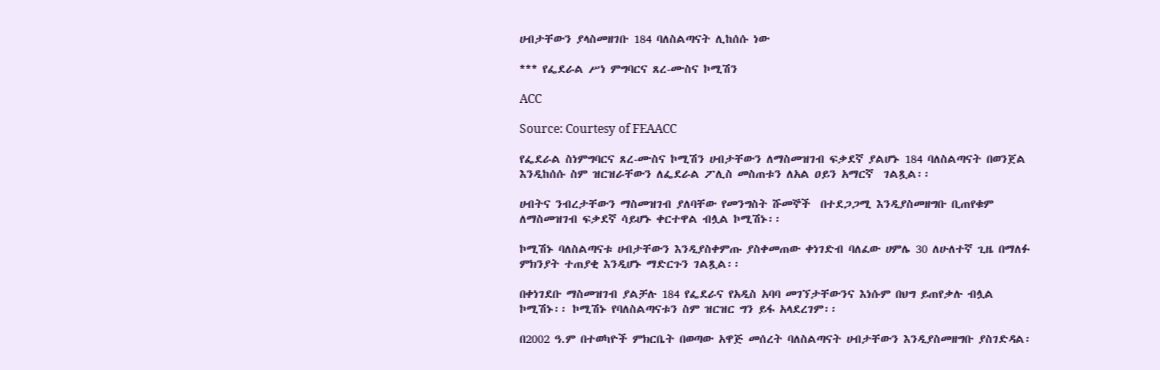ሀብታቸውን ያላስመዘገቡ 184 ባለስልጣናት ሊከሰሱ ነው

*** የፌደራል ሥነ ምግባርና ጸረ-ሙስና ኮሚሽን

ACC

Source: Courtesy of FEAACC

የፌደራል ስነምግባርና ጸረ-ሙስና ኮሚሽን ሀብታቸውን ለማስመዝገብ ፍቃደኛ ያልሆኑ 184 ባለስልጣናት በወንጀል እንዲከሰሱ ስም ዝርዝራቸውን ለፌደራል ፖሊስ መስጠቱን ለአል ዐይን አማርኛ  ገልጿል፡፡

ሀብትና ንብረታቸውን ማስመዝገብ ያለባቸው የመንግስት ሹመኞች  በተደጋጋሚ እንዲያስመዘግቡ ቢጠየቁም ለማስመዝገብ ፍቃደኛ ሳይሆኑ ቀርተዋል ብሏል ኮሚሽኑ፡፡

ኮሚሽኑ ባለስልጣናቱ ሀብታቸውን እንዲያስቀምጡ ያስቀመጠው ቀነገድብ ባለፈው ሀምሌ 30 ለሁለተኛ ጊዜ በማለፉ ምክንያት ተጠያቂ እንዲሆኑ ማድርጉን ገልጿል፡፡

በቀነገደቡ ማስመዝገብ ያልቻሉ 184 የፌደራና የአዲስ አባባ መገኘታቸውንና እነሱም በህግ ይጠየቃሉ ብሏል ኮሚሽኑ፡፡ ኮሚሽኑ የባለስልጣናቱን ስም ዝርዝር ግን ይፋ አላደረገም፡፡

በ2002 ዓ.ም በተወካዮች ምክርቤት በወጣው አዋጅ መሰረት ባለስልጣናት ሀብታቸውን እንዲያስመዘግቡ ያስገድዳል፡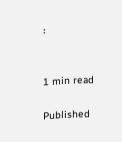፡


1 min read

Published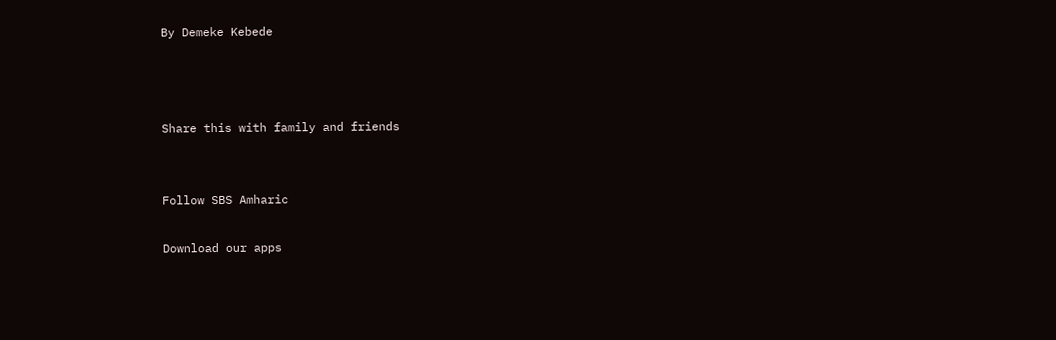By Demeke Kebede



Share this with family and friends


Follow SBS Amharic

Download our apps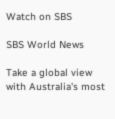Watch on SBS

SBS World News

Take a global view with Australia's most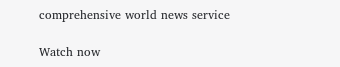comprehensive world news service

Watch now